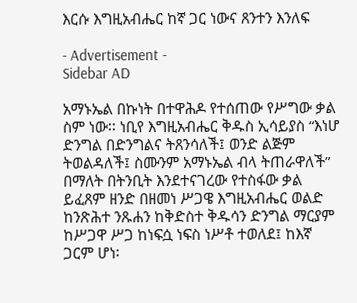እርሱ እግዚአብሔር ከኛ ጋር ነውና ጸንተን እንለፍ

- Advertisement -
Sidebar AD

አማኑኤል በኩነት በተዋሕዶ የተሰጠው የሥግው ቃል ስም ነው፡፡ ነቢየ እግዚአብሔር ቅዱስ ኢሳይያስ “እነሆ ድንግል በድንግልና ትጸንሳለች፤ ወንድ ልጅም ትወልዳለች፤ ስሙንም አማኑኤል ብላ ትጠራዋለች” በማለት በትንቢት እንደተናገረው የተስፋው ቃል ይፈጸም ዘንድ በዘመነ ሥጋዌ እግዚአብሔር ወልድ ከንጽሕተ ንጹሐን ከቅድስተ ቅዱሳን ድንግል ማርያም ከሥጋዋ ሥጋ ከነፍሷ ነፍስ ነሥቶ ተወለደ፤ ከእኛ ጋርም ሆነ፡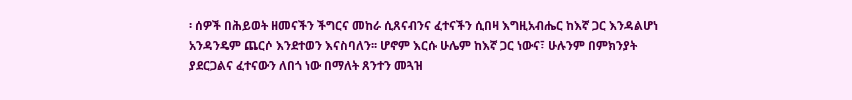፡ ሰዎች በሕይወት ዘመናችን ችግርና መከራ ሲጸናብንና ፈተናችን ሲበዛ እግዚአብሔር ከእኛ ጋር እንዳልሆነ አንዳንዴም ጨርሶ እንደተወን እናስባለን፡፡ ሆኖም እርሱ ሁሌም ከእኛ ጋር ነውና፣ ሁሉንም በምክንያት ያደርጋልና ፈተናውን ለበጎ ነው በማለት ጸንተን መጓዝ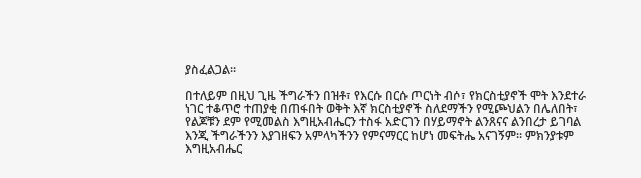ያስፈልጋል፡፡

በተለይም በዚህ ጊዜ ችግራችን በዝቶ፣ የእርሱ በርሱ ጦርነት ብሶ፣ የክርስቲያኖች ሞት እንደተራ ነገር ተቆጥሮ ተጠያቂ በጠፋበት ወቅት እኛ ክርስቲያኖች ስለደማችን የሚጮህልን በሌለበት፣ የልጆቹን ደም የሚመልስ እግዚአብሔርን ተስፋ አድርገን በሃይማኖት ልንጸናና ልንበረታ ይገባል እንጂ ችግራችንን እያገዘፍን አምላካችንን የምናማርር ከሆነ መፍትሔ አናገኝም፡፡ ምክንያቱም እግዚአብሔር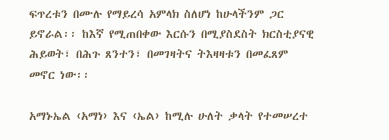ፍጥረቱን በሙሉ የማይረሳ አምላክ ስለሆነ ከሁላችንም ጋር ይኖራል፡፡ ከእኛ የሚጠበቀው እርሱን በሚያስደስት ክርስቲያናዊ ሕይወት፣ በሕጉ ጸንተን፣ በመገዛትና ትእዛዛቱን በመፈጸም መኖር ነው፡፡

አማኑኤል ‹አማነ› እና ‹ኤል› ከሚሉ ሁለት ቃላት የተመሠረተ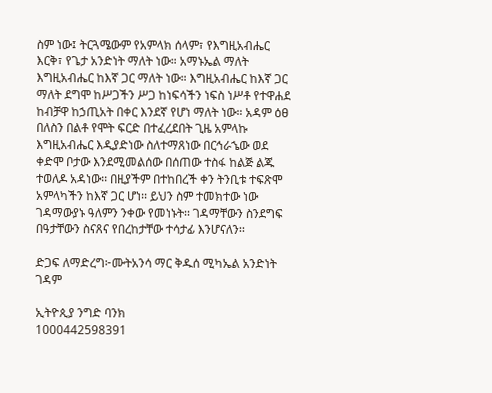ስም ነው፤ ትርጓሜውም የአምላክ ሰላም፣ የእግዚአብሔር እርቅ፣ የጌታ አንድነት ማለት ነው። አማኑኤል ማለት እግዚአብሔር ከእኛ ጋር ማለት ነው። እግዚአብሔር ከእኛ ጋር ማለት ደግሞ ከሥጋችን ሥጋ ከነፍሳችን ነፍስ ነሥቶ የተዋሐደ ከብቻዋ ከኃጢአት በቀር እንደኛ የሆነ ማለት ነው። አዳም ዕፀ በለስን በልቶ የሞት ፍርድ በተፈረደበት ጊዜ አምላኩ እግዚአብሔር እዲያድነው ስለተማጸነው በርኅራኄው ወደ ቀድሞ ቦታው እንደሚመልሰው በሰጠው ተስፋ ከልጅ ልጁ ተወለዶ አዳነው፡፡ በዚያችም በተከበረች ቀን ትንቢቱ ተፍጽሞ አምላካችን ከእኛ ጋር ሆነ፡፡ ይህን ስም ተመክተው ነው ገዳማውያኑ ዓለምን ንቀው የመነኑት፡፡ ገዳማቸውን ስንደግፍ በዓታቸውን ስናጸና የበረከታቸው ተሳታፊ እንሆናለን፡፡

ድጋፍ ለማድረግ፦ሙትአንሳ ማር ቅዱሰ ሚካኤል አንድነት ገዳም

ኢትዮጲያ ንግድ ባንክ
1000442598391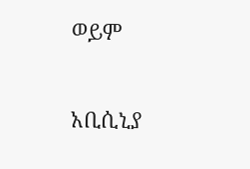ወይም

አቢሲኒያ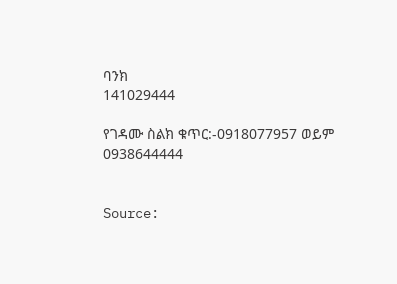ባንክ
141029444

የገዳሙ ስልክ ቁጥር:-0918077957 ወይም 0938644444


Source: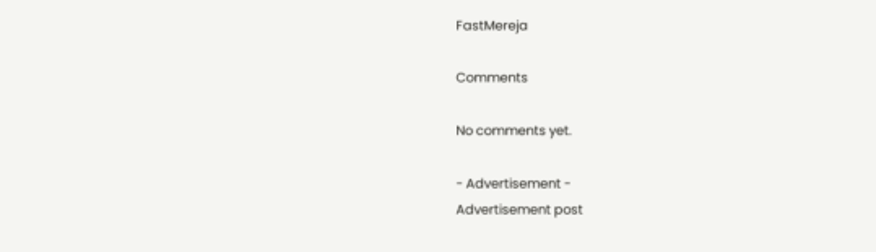FastMereja

Comments

No comments yet.

- Advertisement -
Advertisement post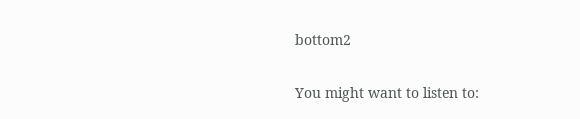bottom2

You might want to listen to: